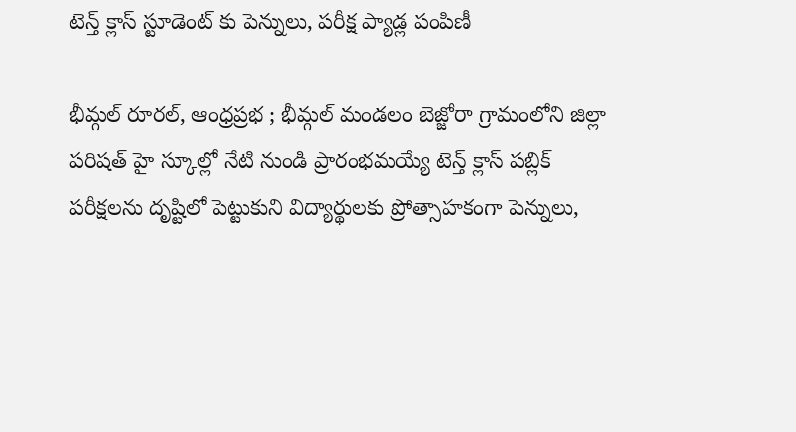టెన్త్ క్లాస్ స్టూడెంట్ కు పెన్నులు, పరీక్ష ప్యాడ్ల పంపిణీ

భీమ్గల్ రూరల్, ఆంధ్రప్రభ ; భీమ్గల్ మండలం బెజ్జోరా గ్రామంలోని జిల్లా పరిషత్ హై స్కూల్లో నేటి నుండి ప్రారంభమయ్యే టెన్త్ క్లాస్ పబ్లిక్ పరీక్షలను దృష్టిలో పెట్టుకుని విద్యార్థులకు ప్రోత్సాహకంగా పెన్నులు,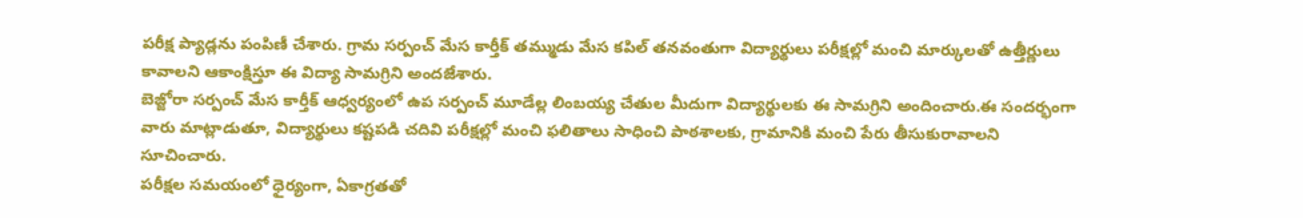పరీక్ష ప్యాడ్లను పంపిణీ చేశారు. గ్రామ సర్పంచ్ మేస కార్తీక్ తమ్ముడు మేస కపిల్ తనవంతుగా విద్యార్థులు పరీక్షల్లో మంచి మార్కులతో ఉత్తీర్ణులు కావాలని ఆకాంక్షిస్తూ ఈ విద్యా సామగ్రిని అందజేశారు.
బెజ్జోరా సర్పంచ్ మేస కార్తీక్ ఆధ్వర్యంలో ఉప సర్పంచ్ మూడేల్ల లింబయ్య చేతుల మీదుగా విద్యార్థులకు ఈ సామగ్రిని అందించారు.ఈ సందర్భంగా వారు మాట్లాడుతూ, విద్యార్థులు కష్టపడి చదివి పరీక్షల్లో మంచి ఫలితాలు సాధించి పాఠశాలకు, గ్రామానికి మంచి పేరు తీసుకురావాలని సూచించారు.
పరీక్షల సమయంలో ధైర్యంగా, ఏకాగ్రతతో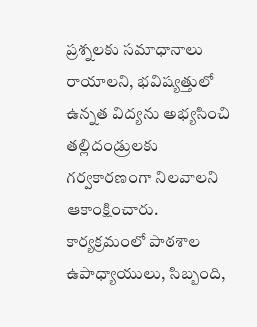ప్రశ్నలకు సమాధానాలు రాయాలని, భవిష్యత్తులో ఉన్నత విద్యను అభ్యసించి తల్లిదండ్రులకు గర్వకారణంగా నిలవాలని ఆకాంక్షించారు. కార్యక్రమంలో పాఠశాల ఉపాధ్యాయులు, సిబ్బంది,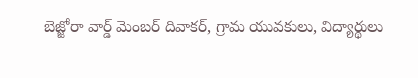బెజ్జోరా వార్డ్ మెంబర్ దివాకర్, గ్రామ యువకులు, విద్యార్థులు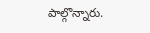పాల్గొన్నారు.